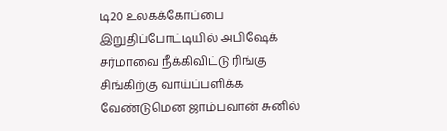டி20 உலகக்கோப்பை இறுதிப்போட்டியில் அபிஷேக் சர்மாவை நீக்கிவிட்டு ரிங்கு சிங்கிற்கு வாய்ப்பளிக்க வேண்டுமென ஜாம்பவான் சுனில்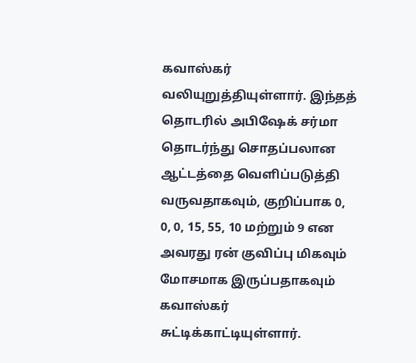கவாஸ்கர் வலியுறுத்தியுள்ளார். இந்தத் தொடரில் அபிஷேக் சர்மா தொடர்ந்து சொதப்பலான ஆட்டத்தை வெளிப்படுத்தி வருவதாகவும், குறிப்பாக 0, 0, 0, 15, 55, 10 மற்றும் 9 என அவரது ரன் குவிப்பு மிகவும் மோசமாக இருப்பதாகவும் கவாஸ்கர் சுட்டிக்காட்டியுள்ளார்.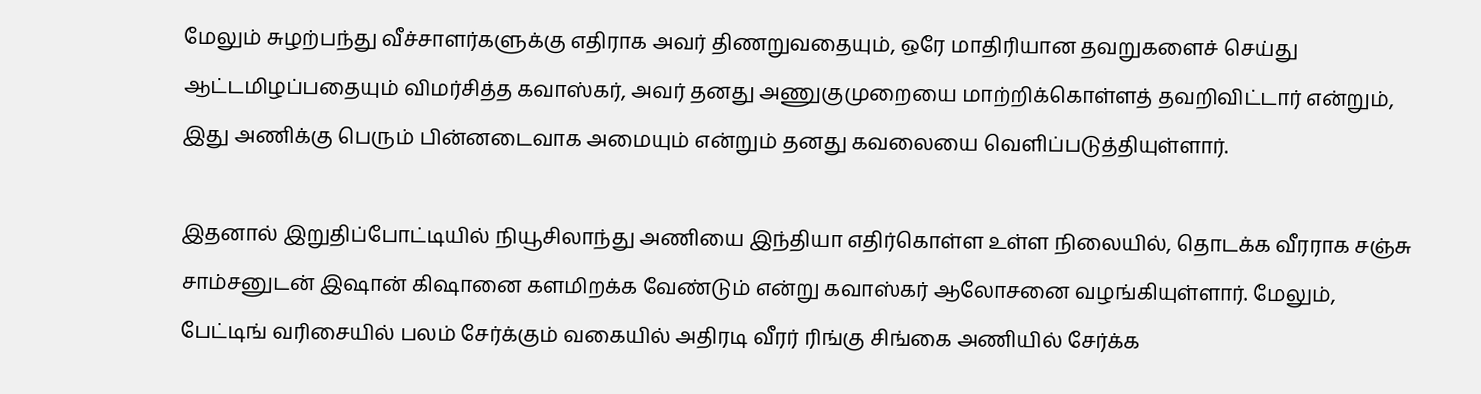மேலும் சுழற்பந்து வீச்சாளர்களுக்கு எதிராக அவர் திணறுவதையும், ஒரே மாதிரியான தவறுகளைச் செய்து ஆட்டமிழப்பதையும் விமர்சித்த கவாஸ்கர், அவர் தனது அணுகுமுறையை மாற்றிக்கொள்ளத் தவறிவிட்டார் என்றும், இது அணிக்கு பெரும் பின்னடைவாக அமையும் என்றும் தனது கவலையை வெளிப்படுத்தியுள்ளார்.

இதனால் இறுதிப்போட்டியில் நியூசிலாந்து அணியை இந்தியா எதிர்கொள்ள உள்ள நிலையில், தொடக்க வீரராக சஞ்சு சாம்சனுடன் இஷான் கிஷானை களமிறக்க வேண்டும் என்று கவாஸ்கர் ஆலோசனை வழங்கியுள்ளார். மேலும், பேட்டிங் வரிசையில் பலம் சேர்க்கும் வகையில் அதிரடி வீரர் ரிங்கு சிங்கை அணியில் சேர்க்க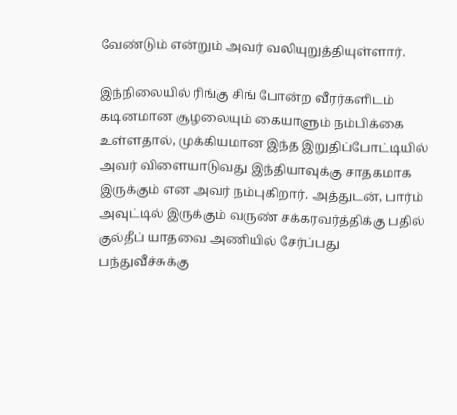வேண்டும் என்றும் அவர் வலியுறுத்தியுள்ளார்.

இந்நிலையில் ரிங்கு சிங் போன்ற வீரர்களிடம் கடினமான சூழலையும் கையாளும் நம்பிக்கை உள்ளதால், முக்கியமான இந்த இறுதிப்போட்டியில் அவர் விளையாடுவது இந்தியாவுக்கு சாதகமாக இருக்கும் என அவர் நம்புகிறார். அத்துடன், பார்ம் அவுட்டில் இருக்கும் வருண் சக்கரவர்த்திக்கு பதில் குல்தீப் யாதவை அணியில் சேர்ப்பது பந்துவீச்சுக்கு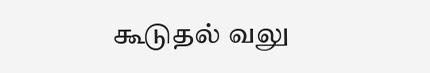கூடுதல் வலு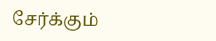சேர்க்கும்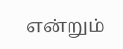என்றும்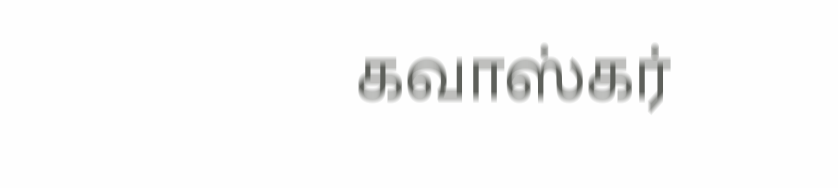கவாஸ்கர்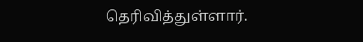தெரிவித்துள்ளார்.